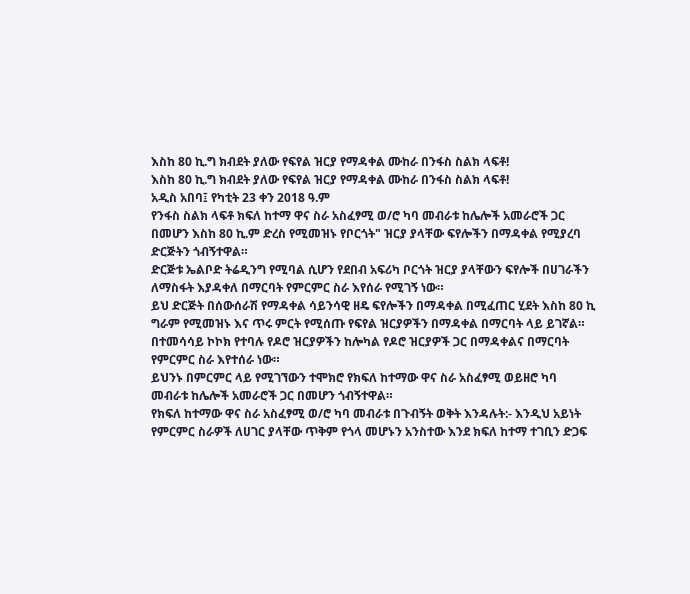እስከ 80 ኪ.ግ ክብደት ያለው የፍየል ዝርያ የማዳቀል ሙከራ በንፋስ ስልክ ላፍቶ!
እስከ 80 ኪ.ግ ክብደት ያለው የፍየል ዝርያ የማዳቀል ሙከራ በንፋስ ስልክ ላፍቶ!
አዲስ አበባ፤ የካቲት 23 ቀን 2018 ዓ.ም
የንፋስ ስልክ ላፍቶ ክፍለ ከተማ ዋና ስራ አስፈፃሚ ወ/ሮ ካባ መብራቱ ከሌሎች አመራሮች ጋር በመሆን እስከ 80 ኪ.ም ድረስ የሚመዝኑ የቦርጎት" ዝርያ ያላቸው ፍየሎችን በማዳቀል የሚያረባ ድርጅትን ጎብኝተዋል።
ድርጅቱ ኤልቦድ ትሬዲንግ የሚባል ሲሆን የደበብ አፍሪካ ቦርጎት ዝርያ ያላቸውን ፍየሎች በሀገራችን ለማስፋት እያዳቀለ በማርባት የምርምር ስራ እየሰራ የሚገኝ ነው።
ይህ ድርጅት በሰውሰራሽ የማዳቀል ሳይንሳዊ ዘዴ ፍየሎችን በማዳቀል በሚፈጠር ሂደት እስከ 80 ኪ ግራም የሚመዝኑ እና ጥሩ ምርት የሚሰጡ የፍየል ዝርያዎችን በማዳቀል በማርባት ላይ ይገኛል።
በተመሳሳይ ኮኮክ የተባሉ የዶሮ ዝርያዎችን ከሎካል የዶሮ ዝርያዎች ጋር በማዳቀልና በማርባት የምርምር ስራ እየተሰራ ነው።
ይህንኑ በምርምር ላይ የሚገኘውን ተሞክሮ የክፍለ ከተማው ዋና ስራ አስፈፃሚ ወይዘሮ ካባ መብራቱ ከሌሎች አመራሮች ጋር በመሆን ጎብኝተዋል።
የክፍለ ከተማው ዋና ስራ አስፈፃሚ ወ/ሮ ካባ መብራቱ በጉብኝት ወቅት እንዳሉት:- እንዲህ አይነት የምርምር ስራዎች ለሀገር ያላቸው ጥቅም የጎላ መሆኑን አንስተው እንደ ክፍለ ከተማ ተገቢን ድጋፍ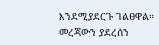እንደሚያደርጉ ገልፀዋል።
መረጃውን ያደረሰን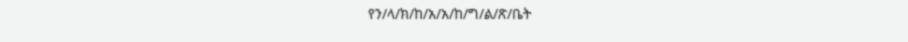የን/ላ/ክ/ከ/አ/አ/ከ/ግ/ል/ጽ/ቤት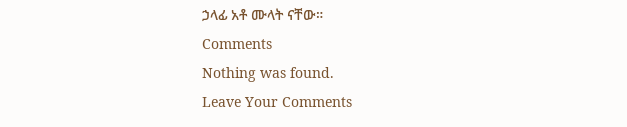ኃላፊ አቶ ሙላት ናቸው።
Comments
Nothing was found.
Leave Your Comments